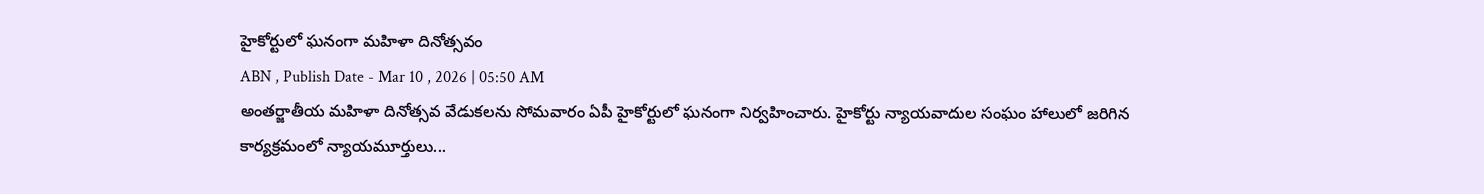హైకోర్టులో ఘనంగా మహిళా దినోత్సవం
ABN , Publish Date - Mar 10 , 2026 | 05:50 AM
అంతర్జాతీయ మహిళా దినోత్సవ వేడుకలను సోమవారం ఏపీ హైకోర్టులో ఘనంగా నిర్వహించారు. హైకోర్టు న్యాయవాదుల సంఘం హాలులో జరిగిన కార్యక్రమంలో న్యాయమూర్తులు...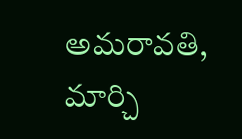అమరావతి, మార్చి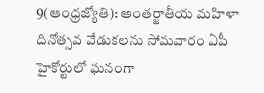9(ఆంధ్రజ్యోతి): అంతర్జాతీయ మహిళా దినోత్సవ వేడుకలను సోమవారం ఏపీ హైకోర్టులో ఘనంగా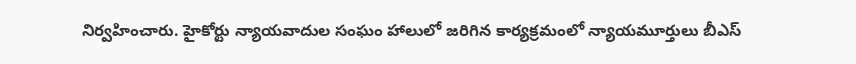నిర్వహించారు. హైకోర్టు న్యాయవాదుల సంఘం హాలులో జరిగిన కార్యక్రమంలో న్యాయమూర్తులు బీఎస్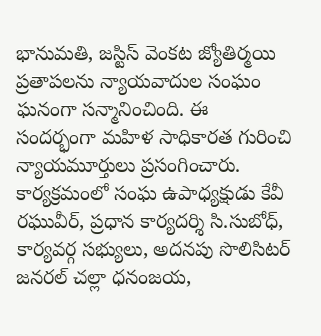భానుమతి, జస్టిస్ వెంకట జ్యోతిర్మయి ప్రతాపలను న్యాయవాదుల సంఘం ఘనంగా సన్మానించింది. ఈ సందర్భంగా మహిళ సాధికారత గురించి న్యాయమూర్తులు ప్రసంగించారు. కార్యక్రమంలో సంఘ ఉపాధ్యక్షుడు కేవీ రఘువీర్, ప్రధాన కార్యదర్శి సి.సుబోధ్, కార్యవర్గ సభ్యులు, అదనపు సొలిసిటర్ జనరల్ చల్లా ధనంజయ,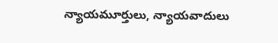న్యాయమూర్తులు, న్యాయవాదులు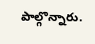పాల్గొన్నారు.